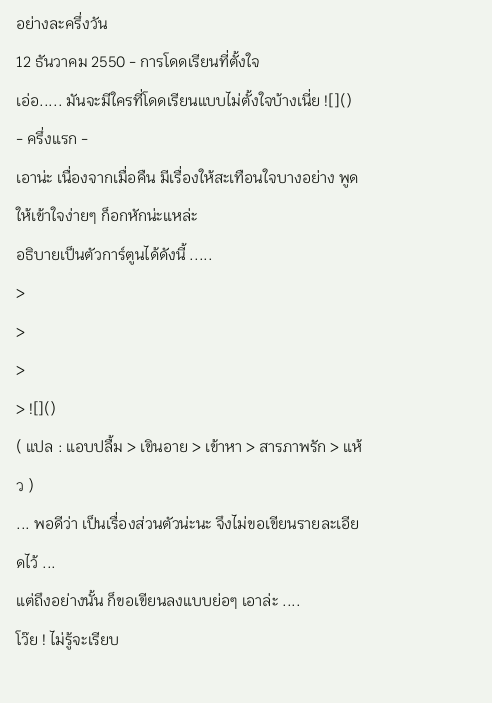อย่างละครึ่งวัน
12 ธันวาคม 2550 - การโดดเรียนที่ตั้งใจ
เอ่อ..... มันจะมีใครที่โดดเรียนแบบไม่ตั้งใจบ้างเนี่ย ![]()
- ครึ่งแรก -
เอาน่ะ เนื่องจากเมื่อคืน มีเรื่องให้สะเทือนใจบางอย่าง พูดให้เข้าใจง่ายๆ ก็อกหักน่ะแหล่ะ
อธิบายเป็นตัวการ์ตูนได้ดังนี้ .....
>
>
>
> ![]()
( แปล : แอบปลื้ม > เขินอาย > เข้าหา > สารภาพรัก > แห้ว )
... พอดีว่า เป็นเรื่องส่วนตัวน่ะนะ จึงไม่ขอเขียนรายละเอียดไว้ ...
แต่ถึงอย่างนั้น ก็ขอเขียนลงแบบย่อๆ เอาล่ะ ....
โว๊ย ! ไม่รู้จะเรียบ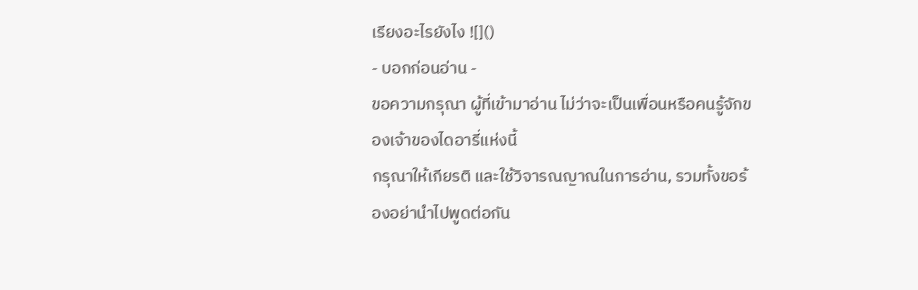เรียงอะไรยังไง ![]()
- บอกก่อนอ่าน -
ขอความกรุณา ผู้ที่เข้ามาอ่าน ไม่ว่าจะเป็นเพื่อนหรือคนรู้จักของเจ้าของไดอารี่แห่งนี้
กรุณาให้เกียรติ และใช้วิจารณญาณในการอ่าน, รวมทั้งขอร้องอย่านำไปพูดต่อกัน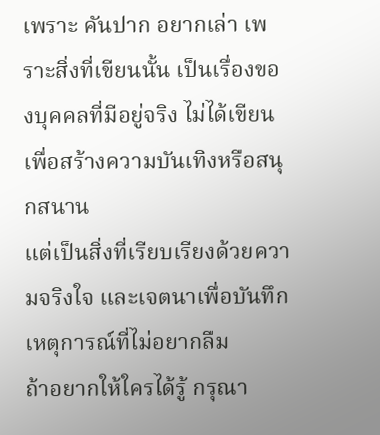เพราะ คันปาก อยากเล่า เพราะสิ่งที่เขียนนั้น เป็นเรื่องของบุคคลที่มีอยู่จริง ไม่ได้เขียนเพื่อสร้างความบันเทิงหรือสนุกสนาน
แต่เป็นสิ่งที่เรียบเรียงด้วยความจริงใจ และเจตนาเพื่อบันทึกเหตุการณ์ที่ไม่อยากลืม
ถ้าอยากให้ใครได้รู้ กรุณา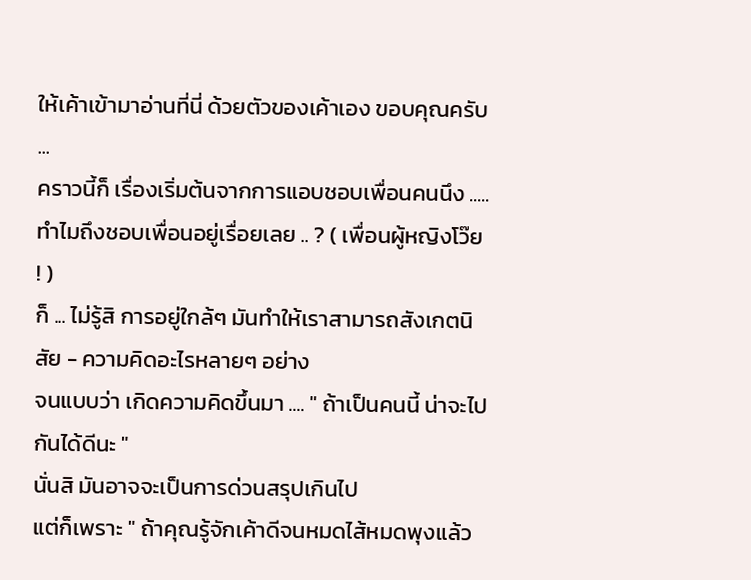ให้เค้าเข้ามาอ่านที่นี่ ด้วยตัวของเค้าเอง ขอบคุณครับ
...
คราวนี้ก็ เรื่องเริ่มต้นจากการแอบชอบเพื่อนคนนึง .....
ทำไมถึงชอบเพื่อนอยู่เรื่อยเลย .. ? ( เพื่อนผู้หญิงโว๊ย ! )
ก็ ... ไม่รู้สิ การอยู่ใกล้ๆ มันทำให้เราสามารถสังเกตนิสัย - ความคิดอะไรหลายๆ อย่าง
จนแบบว่า เกิดความคิดขึ้นมา .... " ถ้าเป็นคนนี้ น่าจะไปกันได้ดีนะ "
นั่นสิ มันอาจจะเป็นการด่วนสรุปเกินไป
แต่ก็เพราะ " ถ้าคุณรู้จักเค้าดีจนหมดไส้หมดพุงแล้ว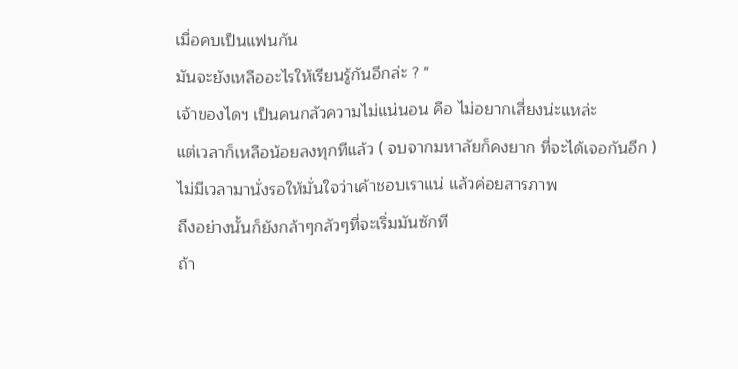เมื่อคบเป็นแฟนกัน
มันจะยังเหลืออะไรให้เรียนรู้กันอีกล่ะ ? "
เจ้าของไดฯ เป็นคนกลัวความไม่แน่นอน คือ ไม่อยากเสี่ยงน่ะแหล่ะ
แต่เวลาก็เหลือน้อยลงทุกทีแล้ว ( จบจากมหาลัยก็คงยาก ที่จะได้เจอกันอีก )
ไม่มีเวลามานั่งรอให้มั่นใจว่าเค้าชอบเราแน่ แล้วค่อยสารภาพ
ถึงอย่างนั้นก็ยังกล้าๆกลัวๆที่จะเริ่มมันซักที
ถ้า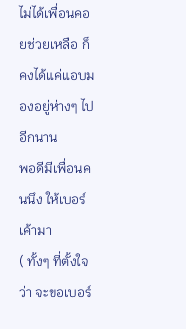ไม่ได้เพื่อนคอยช่วยเหลือ ก็คงได้แค่แอบมองอยู่ห่างๆ ไปอีกนาน
พอดีมีเพื่อนคนนึง ให้เบอร์เค้ามา
( ทั้งๆ ที่ตั้งใจว่า จะขอเบอร์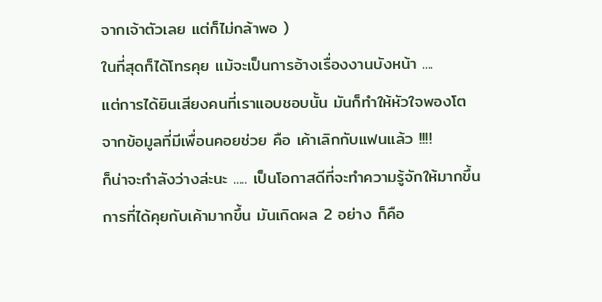จากเจ้าตัวเลย แต่ก็ไม่กล้าพอ )
ในที่สุดก็ได้โทรคุย แม้จะเป็นการอ้างเรื่องงานบังหน้า ....
แต่การได้ยินเสียงคนที่เราแอบชอบนั้น มันก็ทำให้หัวใจพองโต
จากข้อมูลที่มีเพื่อนคอยช่วย คือ เค้าเลิกกับแฟนแล้ว !!!!
ก็น่าจะกำลังว่างล่ะนะ ..... เป็นโอกาสดีที่จะทำความรู้จักให้มากขึ้น
การที่ได้คุยกับเค้ามากขึ้น มันเกิดผล 2 อย่าง ก็คือ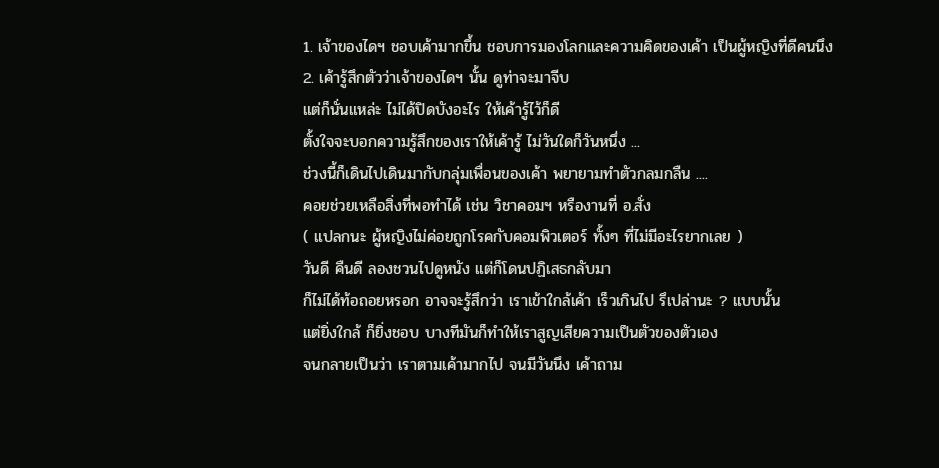1. เจ้าของไดฯ ชอบเค้ามากขึ้น ชอบการมองโลกและความคิดของเค้า เป็นผู้หญิงที่ดีคนนึง
2. เค้ารู้สึกตัวว่าเจ้าของไดฯ นั้น ดูท่าจะมาจีบ
แต่ก็นั่นแหล่ะ ไม่ได้ปิดบังอะไร ให้เค้ารู้ไว้ก็ดี
ตั้งใจจะบอกความรู้สึกของเราให้เค้ารู้ ไม่วันใดก็วันหนึ่ง ...
ช่วงนี้ก็เดินไปเดินมากับกลุ่มเพื่อนของเค้า พยายามทำตัวกลมกลืน ....
คอยช่วยเหลือสิ่งที่พอทำได้ เช่น วิชาคอมฯ หรืองานที่ อ.สั่ง
( แปลกนะ ผู้หญิงไม่ค่อยถูกโรคกับคอมพิวเตอร์ ทั้งๆ ที่ไม่มีอะไรยากเลย )
วันดี คืนดี ลองชวนไปดูหนัง แต่ก็โดนปฏิเสธกลับมา
ก็ไม่ได้ท้อถอยหรอก อาจจะรู้สึกว่า เราเข้าใกล้เค้า เร็วเกินไป รึเปล่านะ ? แบบนั้น
แต่ยิ่งใกล้ ก็ยิ่งชอบ บางทีมันก็ทำให้เราสูญเสียความเป็นตัวของตัวเอง
จนกลายเป็นว่า เราตามเค้ามากไป จนมีวันนึง เค้าถาม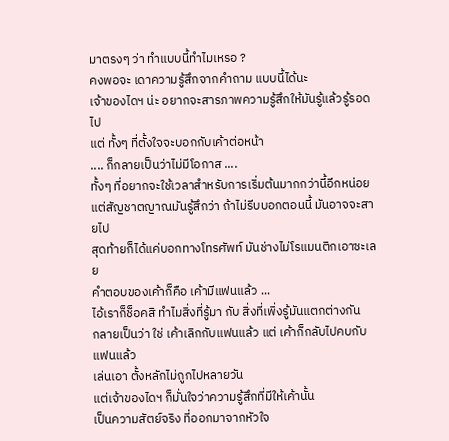มาตรงๆ ว่า ทำแบบนี้ทำไมเหรอ ?
คงพอจะ เดาความรู้สึกจากคำถาม แบบนี้ได้นะ
เจ้าของไดฯ น่ะ อยากจะสารภาพความรู้สึกให้มันรู้แล้วรู้รอดไป
แต่ ทั้งๆ ที่ตั้งใจจะบอกกับเค้าต่อหน้า
.... ก็กลายเป็นว่าไม่มีโอกาส ....
ทั้งๆ ที่อยากจะใช้เวลาสำหรับการเริ่มต้นมากกว่านี้อีกหน่อย
แต่สัญชาตญาณมันรู้สึกว่า ถ้าไม่รีบบอกตอนนี้ มันอาจจะสายไป
สุดท้ายก็ได้แค่บอกทางโทรศัพท์ มันช่างไม่โรแมนติกเอาซะเลย
คำตอบของเค้าก็คือ เค้ามีแฟนแล้ว ...
ไอ้เราก็ช็อคสิ ทำไมสิ่งที่รู้มา กับ สิ่งที่เพิ่งรู้มันแตกต่างกัน
กลายเป็นว่า ใช่ เค้าเลิกกับแฟนแล้ว แต่ เค้าก็กลับไปคบกับแฟนแล้ว
เล่นเอา ตั้งหลักไม่ถูกไปหลายวัน
แต่เจ้าของไดฯ ก็มั่นใจว่าความรู้สึกที่มีให้เค้านั้น
เป็นความสัตย์จริง ที่ออกมาจากหัวใจ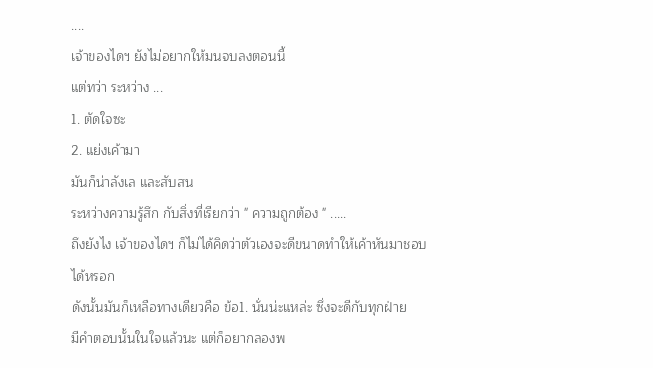....
เจ้าของไดฯ ยังไม่อยากให้มนจบลงตอนนี้
แต่ทว่า ระหว่าง ...
1. ตัดใจซะ
2. แย่งเค้ามา
มันก็น่าลังเล และสับสน
ระหว่างความรู้สึก กับสิ่งที่เรียกว่า " ความถูกต้อง " .....
ถึงยังไง เจ้าของไดฯ ก็ไม่ได้คิดว่าตัวเองจะดีขนาดทำให้เค้าหันมาชอบได้หรอก
ดังนั้นมันก็เหลือทางเดียวคือ ข้อ1. นั่นน่ะแหล่ะ ซึ่งจะดีกับทุกฝ่าย
มีคำตอบนั้นในใจแล้วนะ แต่ก็อยากลองพ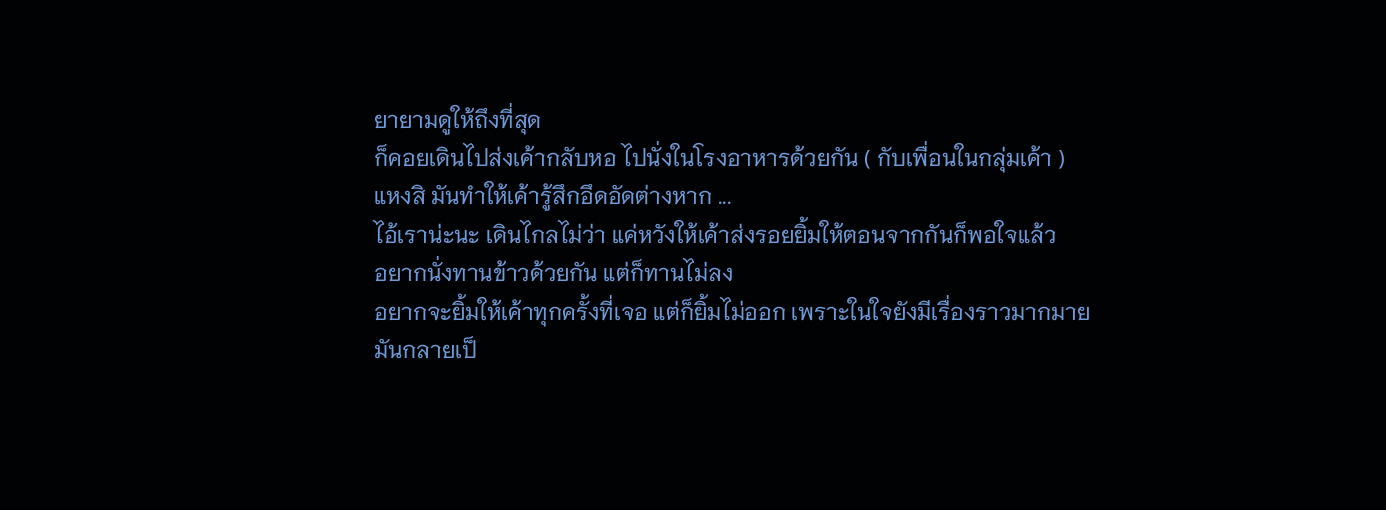ยายามดูให้ถึงที่สุด
ก็คอยเดินไปส่งเค้ากลับหอ ไปนั่งในโรงอาหารด้วยกัน ( กับเพื่อนในกลุ่มเค้า )
แหงสิ มันทำให้เค้ารู้สึกอึดอัดต่างหาก ...
ไอ้เราน่ะนะ เดินไกลไม่ว่า แค่หวังให้เค้าส่งรอยยิ้มให้ตอนจากกันก็พอใจแล้ว
อยากนั่งทานข้าวด้วยกัน แต่ก็ทานไม่ลง
อยากจะยิ้มให้เค้าทุกครั้งที่เจอ แต่ก็ยิ้มไม่ออก เพราะในใจยังมีเรื่องราวมากมาย
มันกลายเป็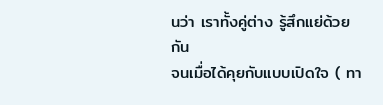นว่า เราทั้งคู่ต่าง รู้สึกแย่ด้วยกัน
จนเมื่อได้คุยกับแบบเปิดใจ ( ทา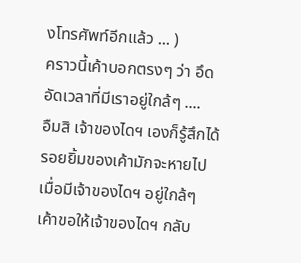งโทรศัพท์อีกแล้ว ... )
คราวนี้เค้าบอกตรงๆ ว่า อึดอัดเวลาที่มีเราอยู่ใกล้ๆ ....
อืมสิ เจ้าของไดฯ เองก็รู้สึกได้
รอยยิ้มของเค้ามักจะหายไป เมื่อมีเจ้าของไดฯ อยู่ใกล้ๆ
เค้าขอให้เจ้าของไดฯ กลับ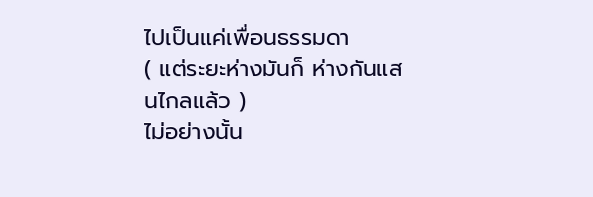ไปเป็นแค่เพื่อนธรรมดา
( แต่ระยะห่างมันก็ ห่างกันแสนไกลแล้ว )
ไม่อย่างนั้น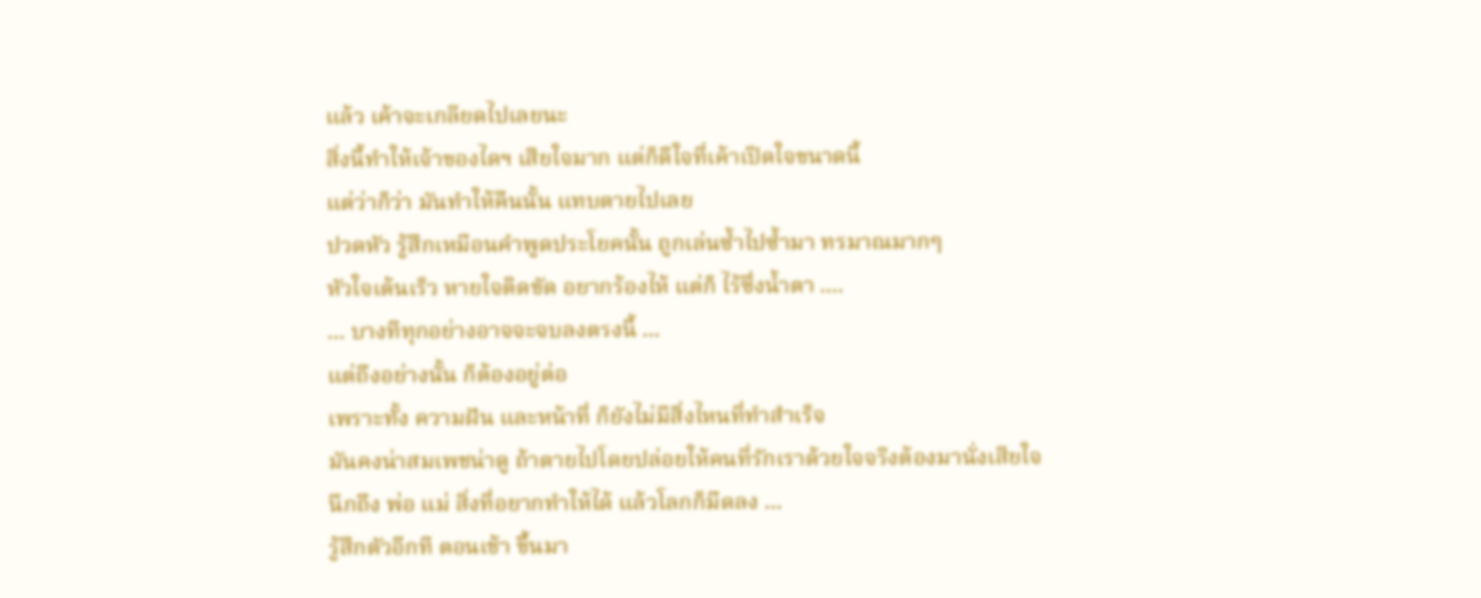แล้ว เค้าจะเกลียดไปเลยนะ
สิ่งนี้ทำให้เจ้าของไดฯ เสียใจมาก แต่ก็ดีใจที่เค้าเปิดใจขนาดนี้
แต่ว่าก็ว่า มันทำให้คืนนั้น แทบตายไปเลย
ปวดหัว รู้สึกเหมือนคำพูดประโยคนั้น ถูกเล่นซ้ำไปซ้ำมา ทรมาณมากๆ
หัวใจเต้นเร็ว หายใจติดขัด อยากร้องไห้ แต่ก็ ไร้ซึ่งน้ำตา ....
... บางทีทุกอย่างอาจจะจบลงตรงนี้ ...
แต่ถึงอย่างนั้น ก็ต้องอยู่ต่อ
เพราะทั้ง ความฝัน และหน้าที่ ก็ยังไม่มีสิ่งไหนที่ทำสำเร็จ
มันคงน่าสมเพชน่าดู ถ้าตายไปโดยปล่อยให้คนที่รักเราด้วยใจจริงต้องมานั่งเสียใจ
นึกถึง พ่อ แม่ สิ่งที่อยากทำให้ได้ แล้วโลกก็มืดลง ...
รู้สึกตัวอีกที ตอนเช้า ขึ้นมา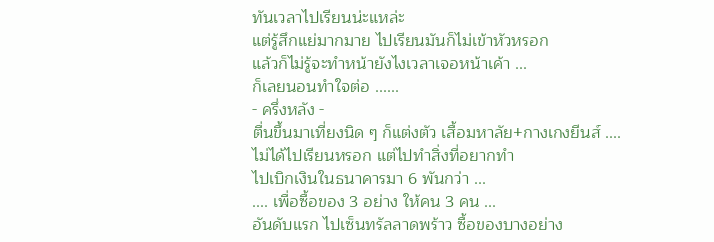ทันเวลาไปเรียนน่ะแหล่ะ
แต่รู้สึกแย่มากมาย ไปเรียนมันก็ไม่เข้าหัวหรอก
แล้วก็ไม่รู้จะทำหน้ายังไงเวลาเจอหน้าเค้า ...
ก็เลยนอนทำใจต่อ ......
- ครึ่งหลัง -
ตื่นขึ้นมาเที่ยงนิด ๆ ก็แต่งตัว เสื้อมหาลัย+กางเกงยีนส์ ....
ไม่ได้ไปเรียนหรอก แต่ไปทำสิ่งที่อยากทำ
ไปเบิกเงินในธนาคารมา 6 พันกว่า ...
.... เพื่อซื้อของ 3 อย่าง ให้คน 3 คน ...
อันดับแรก ไปเซ็นทรัลลาดพร้าว ซื้อของบางอย่าง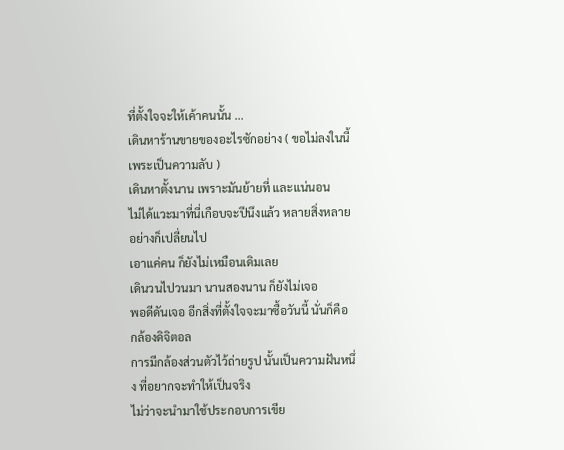ที่ตั้งใจจะให้เค้าคนนั้น ...
เดินหาร้านขายของอะไรซักอย่าง ( ขอไม่ลงในนี้ เพระเป็นความลับ )
เดินหาตั้งนาน เพราะมันย้ายที่ และแน่นอน
ไม่ได้แวะมาที่นี่เกือบจะปีนึงแล้ว หลายสิ่งหลายอย่างก็เปลี่ยนไป
เอาแค่คน ก็ยังไม่เหมือนเดิมเลย
เดินวนไปวนมา นานสองนาน ก็ยังไม่เจอ
พอดีดันเจอ อีกสิ่งที่ตั้งใจจะมาซื้อวันนี้ นั่นก็คือ กล้องดิจิตอล
การมีกล้องส่วนตัวไว้ถ่ายรูป นั้นเป็นความฝันหนึ่ง ที่อยากจะทำให้เป็นจริง
ไม่ว่าจะนำมาใช้ประกอบการเขีย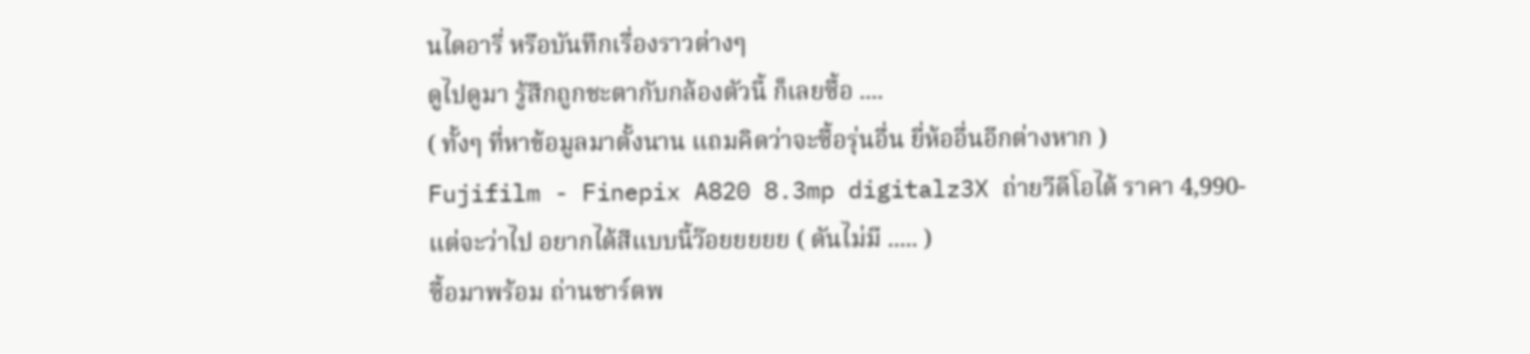นไดอารี่ หรือบันทึกเรื่องราวต่างๆ
ดูไปดูมา รู้สึกถูกชะตากับกล้องตัวนี้ ก็เลยซื้อ ....
( ทั้งๆ ที่หาข้อมูลมาตั้งนาน แถมคิดว่าจะซื้อรุ่นอื่น ยี่ห้ออื่นอีกต่างหาก )
Fujifilm - Finepix A820 8.3mp digitalz3X ถ่ายวีดีโอได้ ราคา 4,990-
แต่จะว่าไป อยากได้สีแบบนี้ว๊อยยยยย ( ดันไม่มี ..... )
ซื้อมาพร้อม ถ่านชาร์ตพ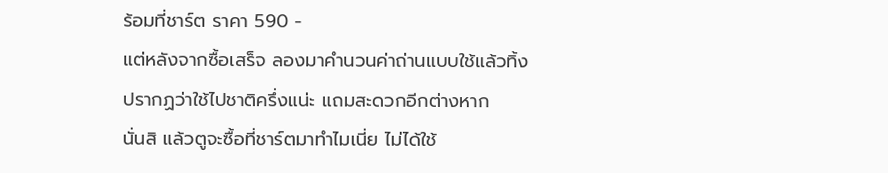ร้อมที่ชาร์ต ราคา 590 -
แต่หลังจากซื้อเสร็จ ลองมาคำนวนค่าถ่านแบบใช้แล้วทิ้ง
ปรากฏว่าใช้ไปชาติครึ่งแน่ะ แถมสะดวกอีกต่างหาก
นั่นสิ แล้วตูจะซื้อที่ชาร์ตมาทำไมเนี่ย ไม่ได้ใช้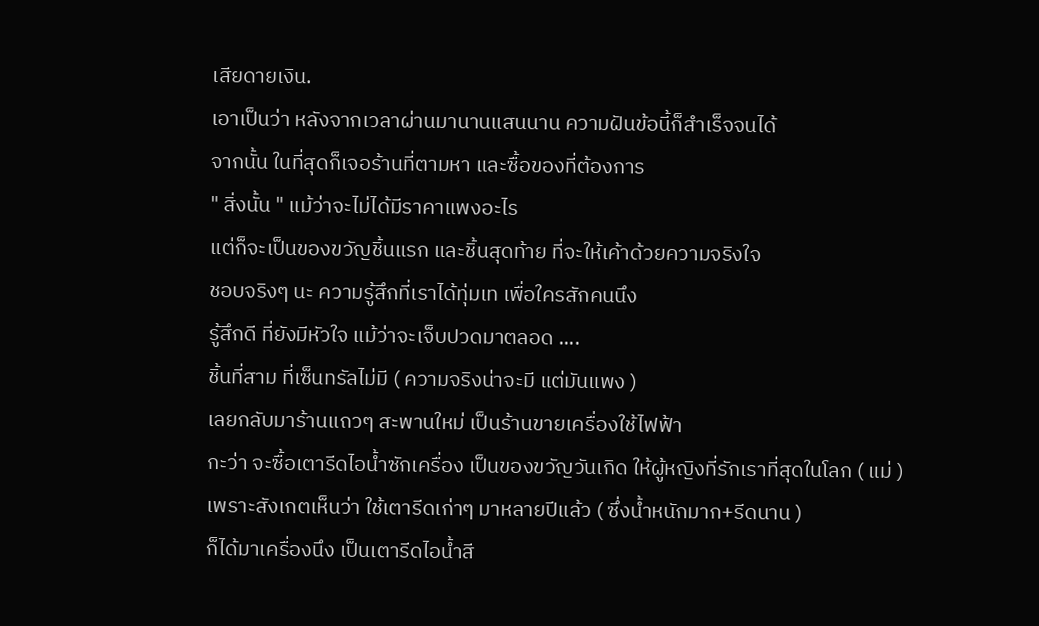เสียดายเงิน.
เอาเป็นว่า หลังจากเวลาผ่านมานานแสนนาน ความฝันข้อนี้ก็สำเร็จจนได้
จากนั้น ในที่สุดก็เจอร้านที่ตามหา และซื้อของที่ต้องการ
" สิ่งนั้น " แม้ว่าจะไม่ได้มีราคาแพงอะไร
แต่ก็จะเป็นของขวัญชิ้นแรก และชิ้นสุดท้าย ที่จะให้เค้าด้วยความจริงใจ
ชอบจริงๆ นะ ความรู้สึกที่เราได้ทุ่มเท เพื่อใครสักคนนึง
รู้สึกดี ที่ยังมีหัวใจ แม้ว่าจะเจ็บปวดมาตลอด ....
ชิ้นที่สาม ที่เซ็นทรัลไม่มี ( ความจริงน่าจะมี แต่มันแพง )
เลยกลับมาร้านแถวๆ สะพานใหม่ เป็นร้านขายเครื่องใช้ไฟฟ้า
กะว่า จะซื้อเตารีดไอน้ำซักเครื่อง เป็นของขวัญวันเกิด ให้ผู้หญิงที่รักเราที่สุดในโลก ( แม่ )
เพราะสังเกตเห็นว่า ใช้เตารีดเก่าๆ มาหลายปีแล้ว ( ซึ่งน้ำหนักมาก+รีดนาน )
ก็ได้มาเครื่องนึง เป็นเตารีดไอน้ำสี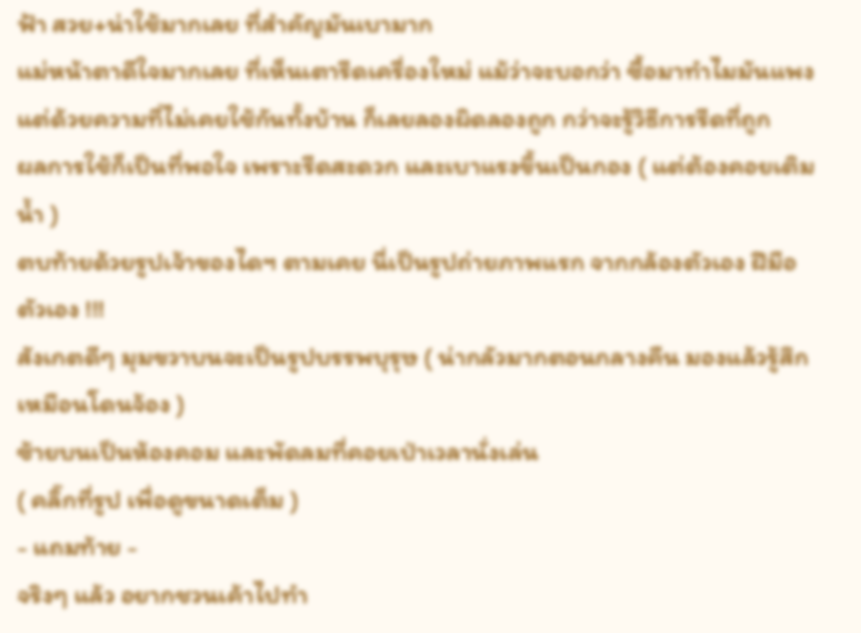ฟ้า สวย+น่าใช้มากเลย ที่สำคัญมันเบามาก
แม่หน้าตาดีใจมากเลย ที่เห็นเตารีดเครื่องใหม่ แม้ว่าจะบอกว่า ซื้อมาทำไมมันแพง
แต่ด้วยความที่ไม่เคยใช้กันทั้งบ้าน ก็เลยลองผิดลองถูก กว่าจะรู้วิธีการรีดที่ถูก
ผลการใช้ก็เป็นที่พอใจ เพราะรีดสะดวก และเบาแรงขึ้นเป็นกอง ( แต่ต้องคอยเติมน้ำ )
ตบท้ายด้วยรูปเจ้าของไดฯ ตามเคย นี่เป็นรูปถ่ายภาพแรก จากกล้องตัวเอง ฝีมือตัวเอง !!!
สังเกตดีๆ มุมขวาบนจะเป็นรูปบรรพบุรุษ ( น่ากลัวมากตอนกลางคืน มองแล้วรู้สึกเหมือนโดนจ้อง )
ซ้ายบนเป็นห้องคอม และพัดลมที่คอยเป่าเวลานั่งเล่น
( คลิ๊กที่รูป เพื่อดูขนาดเต็ม )
- แถมท้าย -
จริงๆ แล้ว อยากชวนเค้าไปทำ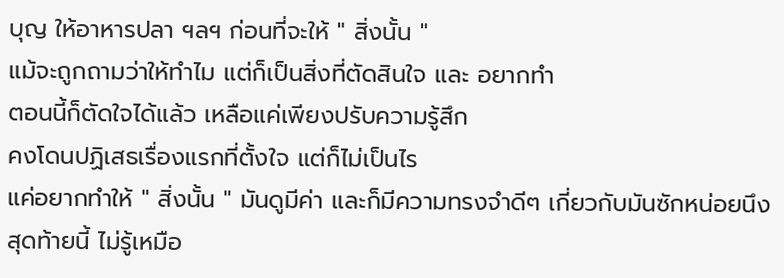บุญ ให้อาหารปลา ฯลฯ ก่อนที่จะให้ " สิ่งนั้น "
แม้จะถูกถามว่าให้ทำไม แต่ก็เป็นสิ่งที่ตัดสินใจ และ อยากทำ
ตอนนี้ก็ตัดใจได้แล้ว เหลือแค่เพียงปรับความรู้สึก
คงโดนปฏิเสธเรื่องแรกที่ตั้งใจ แต่ก็ไม่เป็นไร
แค่อยากทำให้ " สิ่งนั้น " มันดูมีค่า และก็มีความทรงจำดีๆ เกี่ยวกับมันซักหน่อยนึง
สุดท้ายนี้ ไม่รู้เหมือ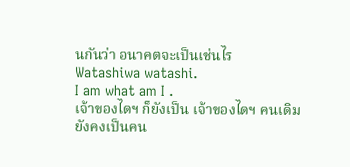นกันว่า อนาคตจะเป็นเช่นไร
Watashiwa watashi.
I am what am I .
เจ้าของไดฯ ก็ยังเป็น เจ้าของไดฯ คนเดิม
ยังคงเป็นคน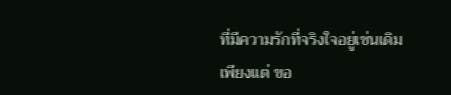ที่มีความรักที่จริงใจอยู่เช่นเดิม
เพียงแต่ ขอ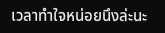เวลาทำใจหน่อยนึงล่ะนะ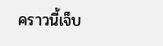คราวนี้เจ็บ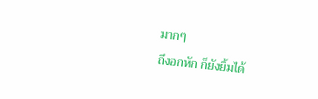มากๆ
ถึงอกหัก ก็ยังยิ้มได้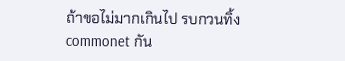ถ้าขอไม่มากเกินไป รบกวนทิ้ง commonet กัน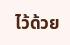ไว้ด้วย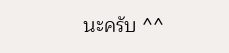นะครับ ^^